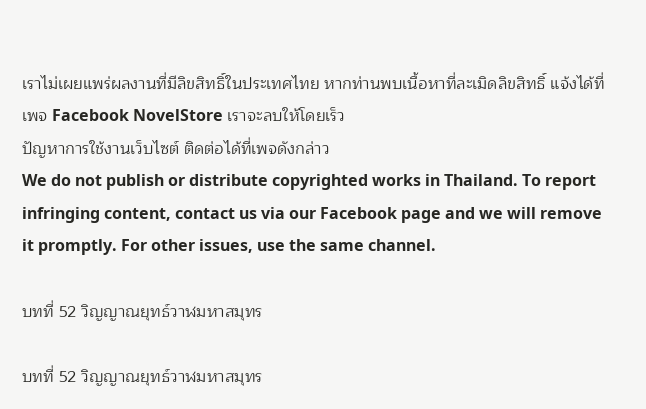เราไม่เผยแพร่ผลงานที่มีลิขสิทธิ์ในประเทศไทย หากท่านพบเนื้อหาที่ละเมิดลิขสิทธิ์ แจ้งได้ที่เพจ Facebook NovelStore เราจะลบให้โดยเร็ว
ปัญหาการใช้งานเว็บไซต์ ติดต่อได้ที่เพจดังกล่าว
We do not publish or distribute copyrighted works in Thailand. To report infringing content, contact us via our Facebook page and we will remove it promptly. For other issues, use the same channel.

บทที่ 52 วิญญาณยุทธ์วาฬมหาสมุทร

บทที่ 52 วิญญาณยุทธ์วาฬมหาสมุทร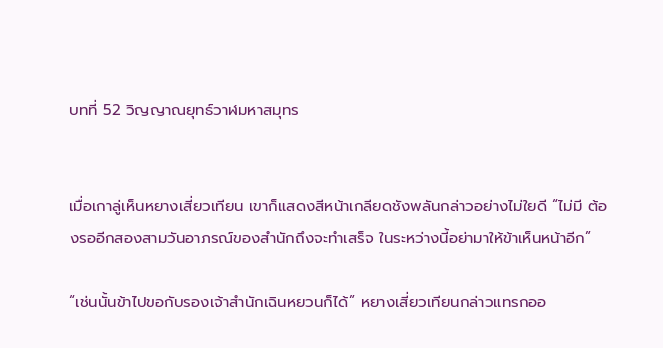บทที่ 52 วิญญาณยุทธ์วาฬมหาสมุทร


เมื่อเกาลู่เห็นหยางเสี่ยวเทียน เขาก็แสดงสีหน้าเกลียดชังพลันกล่าวอย่างไม่ใยดี “ไม่มี ต้องรออีกสองสามวันอาภรณ์ของสำนักถึงจะทำเสร็จ ในระหว่างนี้อย่ามาให้ข้าเห็นหน้าอีก”

“เช่นนั้นข้าไปขอกับรองเจ้าสำนักเฉินหยวนก็ได้” หยางเสี่ยวเทียนกล่าวแทรกออ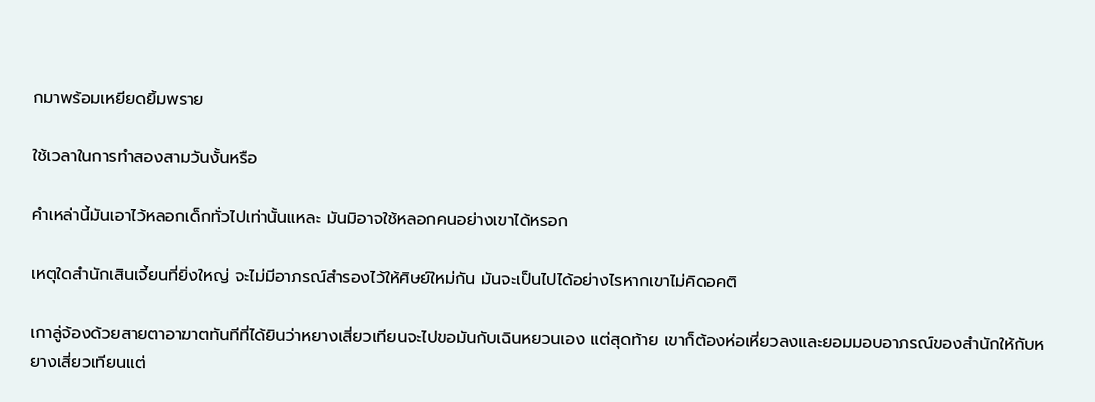กมาพร้อมเหยียดยิ้มพราย

ใช้เวลาในการทำสองสามวันงั้นหรือ

คำเหล่านี้มันเอาไว้หลอกเด็กทั่วไปเท่านั้นแหละ มันมิอาจใช้หลอกคนอย่างเขาได้หรอก

เหตุใดสำนักเสินเจี้ยนที่ยิ่งใหญ่ จะไม่มีอาภรณ์สำรองไว้ให้ศิษย์ใหม่กัน มันจะเป็นไปได้อย่างไรหากเขาไม่คิดอคติ

เกาลู่จ้องด้วยสายตาอาฆาตทันทีที่ได้ยินว่าหยางเสี่ยวเทียนจะไปขอมันกับเฉินหยวนเอง แต่สุดท้าย เขาก็ต้องห่อเหี่ยวลงและยอมมอบอาภรณ์ของสำนักให้กับหยางเสี่ยวเทียนแต่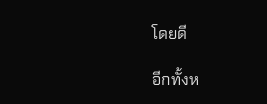โดยดี

อีกทั้งห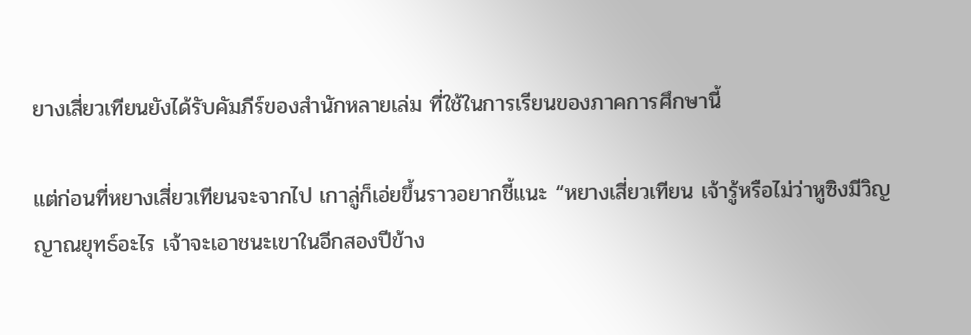ยางเสี่ยวเทียนยังได้รับคัมภีร์ของสำนักหลายเล่ม ที่ใช้ในการเรียนของภาคการศึกษานี้

แต่ก่อนที่หยางเสี่ยวเทียนจะจากไป เกาลู่ก็เอ่ยขึ้นราวอยากชี้แนะ “หยางเสี่ยวเทียน เจ้ารู้หรือไม่ว่าหูซิงมีวิญญาณยุทธ์อะไร เจ้าจะเอาชนะเขาในอีกสองปีข้าง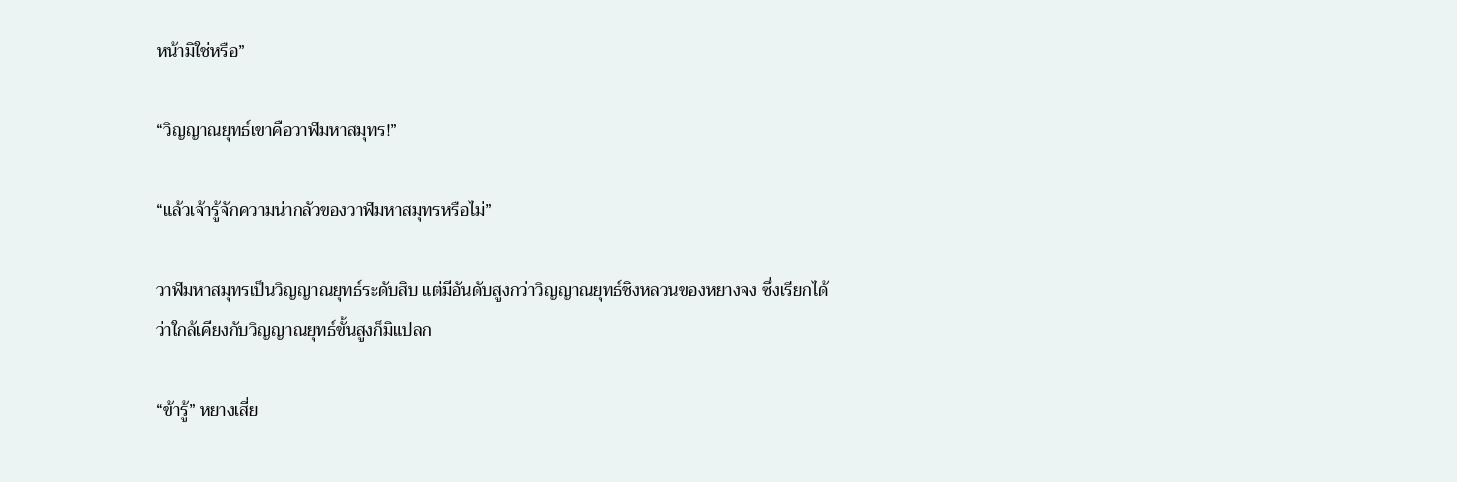หน้ามิใช่หรือ”

“วิญญาณยุทธ์เขาคือวาฬมหาสมุทร!”

“แล้วเจ้ารู้จักความน่ากลัวของวาฬมหาสมุทรหรือไม่”

วาฬมหาสมุทรเป็นวิญญาณยุทธ์ระดับสิบ แต่มีอันดับสูงกว่าวิญญาณยุทธ์ชิงหลวนของหยางจง ซึ่งเรียกได้ว่าใกล้เคียงกับวิญญาณยุทธ์ขั้นสูงก็มิแปลก

“ข้ารู้” หยางเสี่ย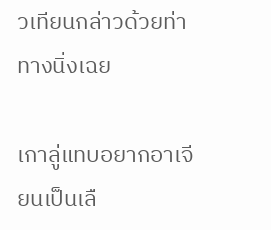วเทียนกล่าวด้วยท่าทางนิ่งเฉย

เกาลู่แทบอยากอาเจียนเป็นเลื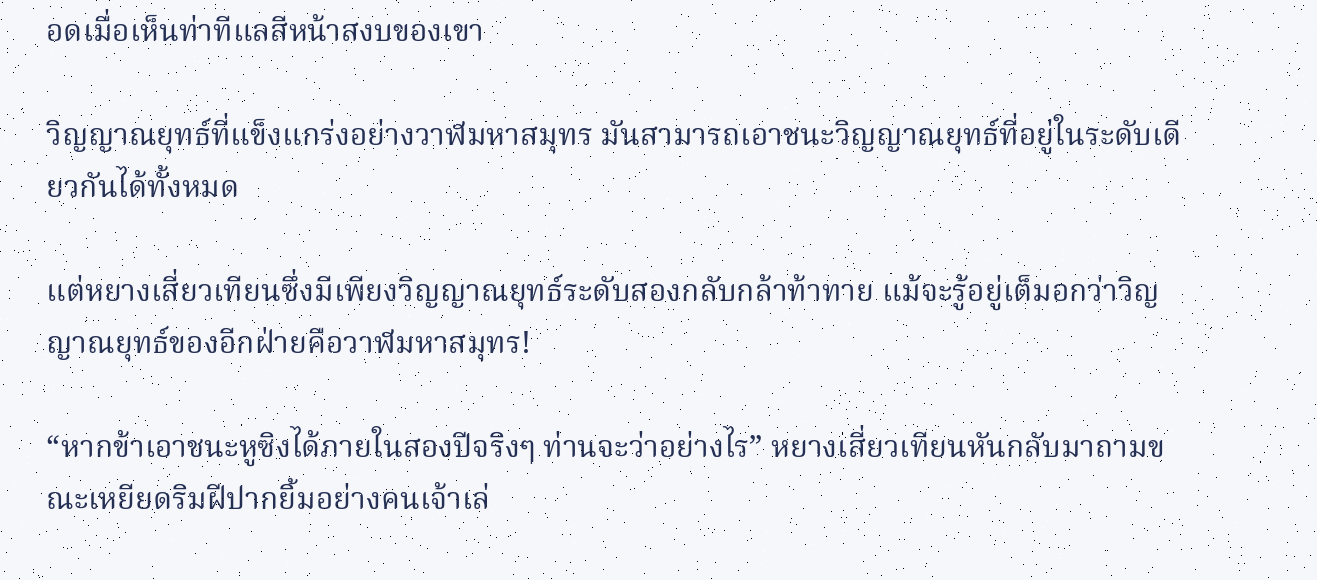อดเมื่อเห็นท่าทีแลสีหน้าสงบของเขา

วิญญาณยุทธ์ที่แข็งแกร่งอย่างวาฬมหาสมุทร มันสามารถเอาชนะวิญญาณยุทธ์ที่อยู่ในระดับเดียวกันได้ทั้งหมด

แต่หยางเสี่ยวเทียนซึ่งมีเพียงวิญญาณยุทธ์ระดับสองกลับกล้าท้าทาย แม้จะรู้อยู่เต็มอกว่าวิญญาณยุทธ์ของอีกฝ่ายคือวาฬมหาสมุทร!

“หากข้าเอาชนะหูซิงได้ภายในสองปีจริงๆ ท่านจะว่าอย่างไร” หยางเสี่ยวเทียนหันกลับมาถามขณะเหยียดริมฝีปากยิ้มอย่างคนเจ้าเล่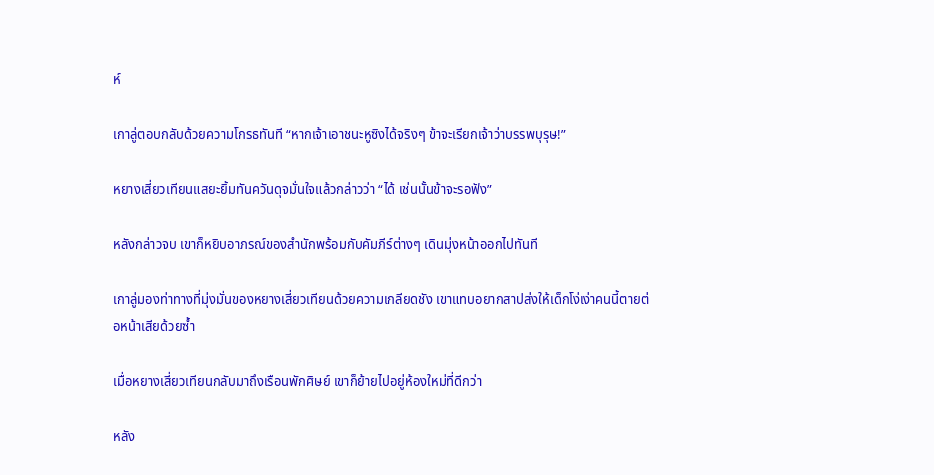ห์

เกาลู่ตอบกลับด้วยความโกรธทันที “หากเจ้าเอาชนะหูซิงได้จริงๆ ข้าจะเรียกเจ้าว่าบรรพบุรุษ!”

หยางเสี่ยวเทียนแสยะยิ้มทันควันดุจมั่นใจแล้วกล่าวว่า “ได้ เช่นนั้นข้าจะรอฟัง”

หลังกล่าวจบ เขาก็หยิบอาภรณ์ของสำนักพร้อมกับคัมภีร์ต่างๆ เดินมุ่งหน้าออกไปทันที

เกาลู่มองท่าทางที่มุ่งมั่นของหยางเสี่ยวเทียนด้วยความเกลียดชัง เขาแทบอยากสาปส่งให้เด็กโง่เง่าคนนี้ตายต่อหน้าเสียด้วยซ้ำ

เมื่อหยางเสี่ยวเทียนกลับมาถึงเรือนพักศิษย์ เขาก็ย้ายไปอยู่ห้องใหม่ที่ดีกว่า

หลัง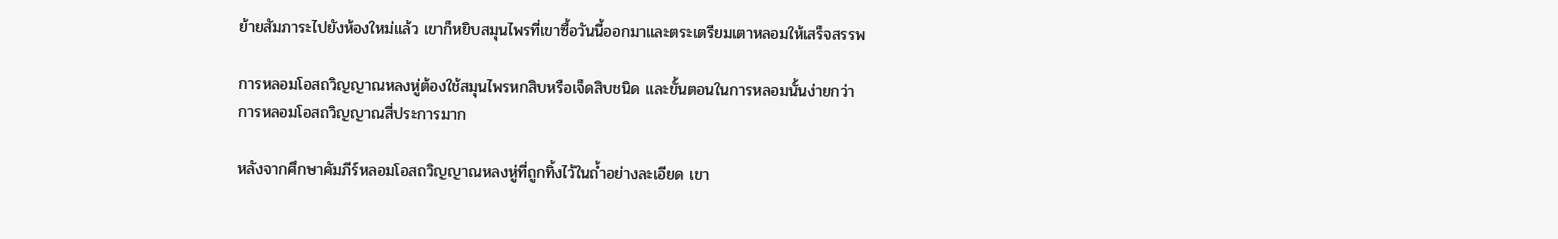ย้ายสัมภาระไปยังห้องใหม่แล้ว เขาก็หยิบสมุนไพรที่เขาซื้อวันนี้ออกมาและตระเตรียมเตาหลอมให้เสร็จสรรพ

การหลอมโอสถวิญญาณหลงหู่ต้องใช้สมุนไพรหกสิบหรือเจ็ดสิบชนิด และขั้นตอนในการหลอมนั้นง่ายกว่าการหลอมโอสถวิญญาณสี่ประการมาก

หลังจากศึกษาคัมภีร์หลอมโอสถวิญญาณหลงหู่ที่ถูกทิ้งไว้ในถ้ำอย่างละเอียด เขา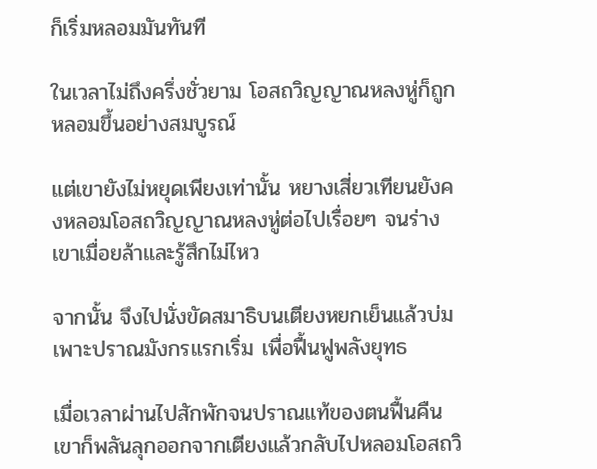ก็เริ่มหลอมมันทันที

ในเวลาไม่ถึงครึ่งชั่วยาม โอสถวิญญาณหลงหู่ก็ถูกหลอมขึ้นอย่างสมบูรณ์

แต่เขายังไม่หยุดเพียงเท่านั้น หยางเสี่ยวเทียนยังคงหลอมโอสถวิญญาณหลงหู่ต่อไปเรื่อยๆ จนร่างเขาเมื่อยล้าและรู้สึกไม่ไหว

จากนั้น จึงไปนั่งขัดสมาธิบนเตียงหยกเย็นแล้วบ่มเพาะปราณมังกรแรกเริ่ม เพื่อฟื้นฟูพลังยุทธ

เมื่อเวลาผ่านไปสักพักจนปราณแท้ของตนฟื้นคืน เขาก็พลันลุกออกจากเตียงแล้วกลับไปหลอมโอสถวิ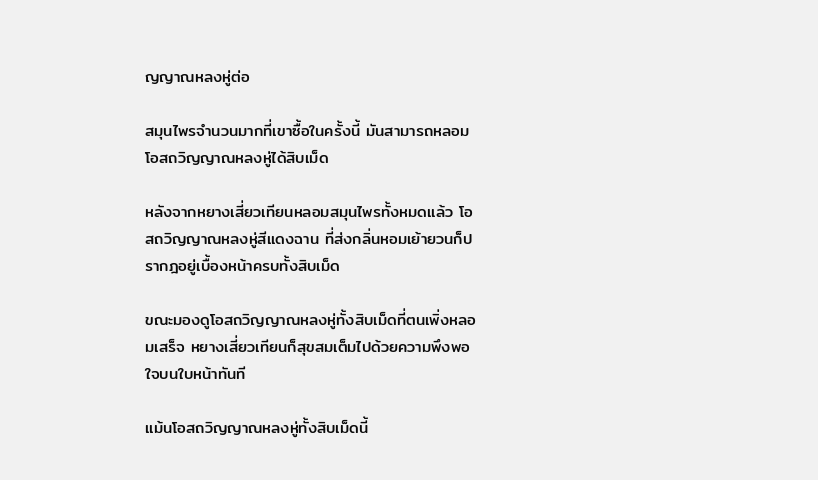ญญาณหลงหู่ต่อ

สมุนไพรจำนวนมากที่เขาซื้อในครั้งนี้ มันสามารถหลอมโอสถวิญญาณหลงหู่ได้สิบเม็ด

หลังจากหยางเสี่ยวเทียนหลอมสมุนไพรทั้งหมดแล้ว โอสถวิญญาณหลงหู่สีแดงฉาน ที่ส่งกลิ่นหอมเย้ายวนก็ปรากฎอยู่เบื้องหน้าครบทั้งสิบเม็ด

ขณะมองดูโอสถวิญญาณหลงหู่ทั้งสิบเม็ดที่ตนเพิ่งหลอมเสร็จ หยางเสี่ยวเทียนก็สุขสมเต็มไปด้วยความพึงพอใจบนใบหน้าทันที

แม้นโอสถวิญญาณหลงหู่ทั้งสิบเม็ดนี้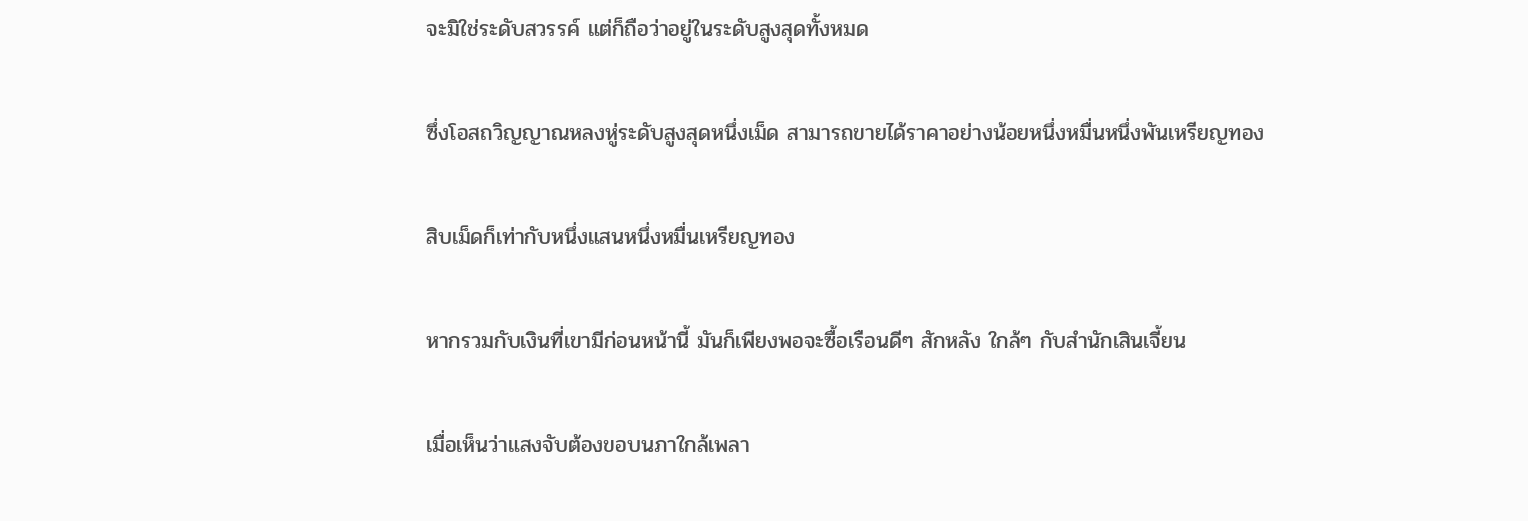จะมิใช่ระดับสวรรค์ แต่ก็ถือว่าอยู่ในระดับสูงสุดทั้งหมด

ซึ่งโอสถวิญญาณหลงหู่ระดับสูงสุดหนึ่งเม็ด สามารถขายได้ราคาอย่างน้อยหนึ่งหมื่นหนึ่งพันเหรียญทอง

สิบเม็ดก็เท่ากับหนึ่งแสนหนึ่งหมื่นเหรียญทอง

หากรวมกับเงินที่เขามีก่อนหน้านี้ มันก็เพียงพอจะซื้อเรือนดีๆ สักหลัง ใกล้ๆ กับสำนักเสินเจี้ยน

เมื่อเห็นว่าแสงจับต้องขอบนภาใกล้เพลา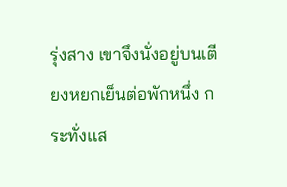รุ่งสาง เขาจึงนั่งอยู่บนเตียงหยกเย็นต่อพักหนึ่ง กระทั่งแส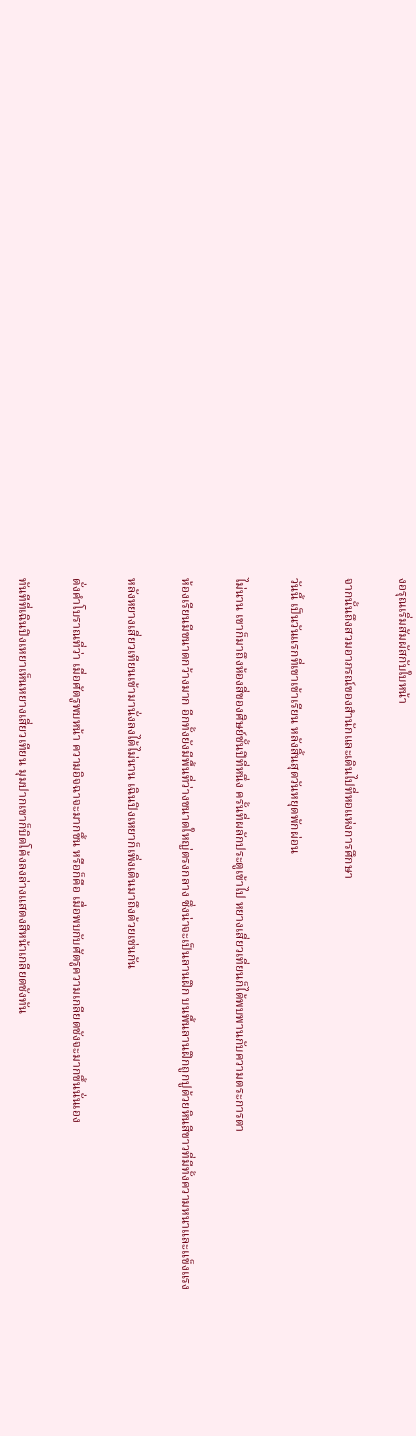งอรุณเริ่มสัมผัสกับใบหน้า

จากนั้นถึงสวมอาภรณ์ของสำนักและเดินไปที่หอแห่งการศึกษา

วันนี้ เป็นวันแรกที่เขาเข้าเรียน หลังสิ้นสุดวันหยุดพักผ่อน

ไม่นาน เขาก็มาถึงห้องสี่ของศิษย์ชั้นปีที่หนึ่ง ครั้นที่ผลักประตูเข้าไป หยางเสี่ยวเที่ยนก็ได้พบพานกับความตระการตา

ห้องเรียนมีขนาดกว้างมาก อีกทั้งยังมีพื้นที่ว่างขนาดใหญ่ตรงกลาง ซึ่งน่าจะเป็นลานฝึก บนพื้นลานฝึกถูกปูด้วยหินสีขาวที่มีทั้งความหนาและแข็งแรง

หลังหยางเสี่ยวเทียนเข้ามานั่งลงได้ไม่นาน เฉินปิงเหยาก็เพิ่งเดินมาถึงด้วยเช่นกัน

ดั่งคำโบราณที่ว่า เมื่อศัตรูพบหน้า ความอิจฉาจะมากขึ้น หรือก็คือ เมื่อพบกับศัตรูความเกลียดชังจะมากขึ้นนั่นเอง

ทันทีที่เฉินปิงเหยาเห็นหยางเสี่ยวเทียน มุมปากเขาก็บิดโค้งลงล่างแสดงสีหน้าเกลียดชังทัน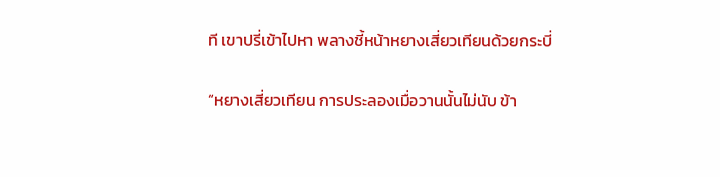ที เขาปรี่เข้าไปหา พลางชี้หน้าหยางเสี่ยวเทียนด้วยกระบี่

“หยางเสี่ยวเทียน การประลองเมื่อวานนั้นไม่นับ ข้า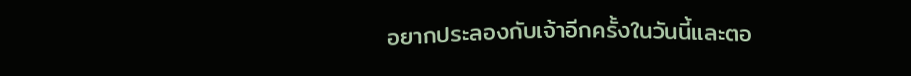อยากประลองกับเจ้าอีกครั้งในวันนี้และตอ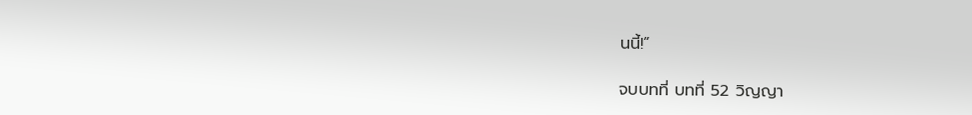นนี้!”

จบบทที่ บทที่ 52 วิญญา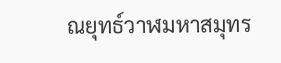ณยุทธ์วาฬมหาสมุทร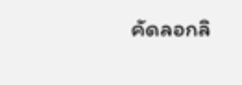คัดลอกลิ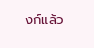งก์แล้ว